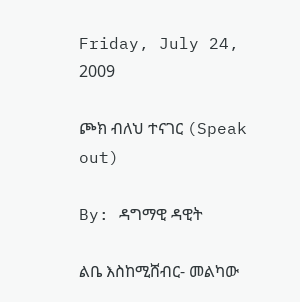Friday, July 24, 2009

ጮክ ብለህ ተናገር (Speak out)

By: ዳግማዊ ዳዊት

ልቤ እስከሚሸብር- መልካው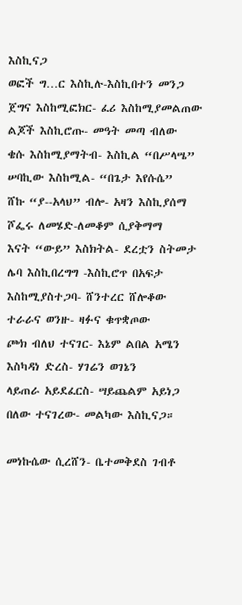እስኪናጋ
ወፎች ግ…ር እስኪሉ-እስኪበተን መንጋ
ጀግና እስከሚፎክር- ፈሪ እስከሚያመልጠው
ልጆች እስኪሮጡ- መዓት መጣ ብለው
ቄሱ እስከሚያማትብ- እስኪል “በሥላሤ”
ሠባኪው እስከሚል- “በጌታ እየሱሴ”
ሸኩ “ያ--አላህ” ብሎ- አዛን እስኪያሰማ
ሾፌሩ ለመሄድ-ለመቆም ሲያቅማማ
እናት “ውይ” እስክትል- ደረቷን ስትመታ
ሌባ እስኪበረግግ -እስኪሮጥ በአፍታ
እስከሚያስተጋባ- ሸንተረር ሸሎቆው
ተራራና ወንዙ- ዛፉና ቁጥቋጦው
ጮክ ብለህ ተናገር- እኔም ልበል አሜን
እስካዳነ ድረስ- ሃገሬን ወገኔን
ላይጠራ አይደፈርስ- ሣይጨልም አይነጋ
በለው ተናገረው- መልካው እስኪናጋ።

መነኩሴው ሲረሸን- ቤተመቅደስ ገብቶ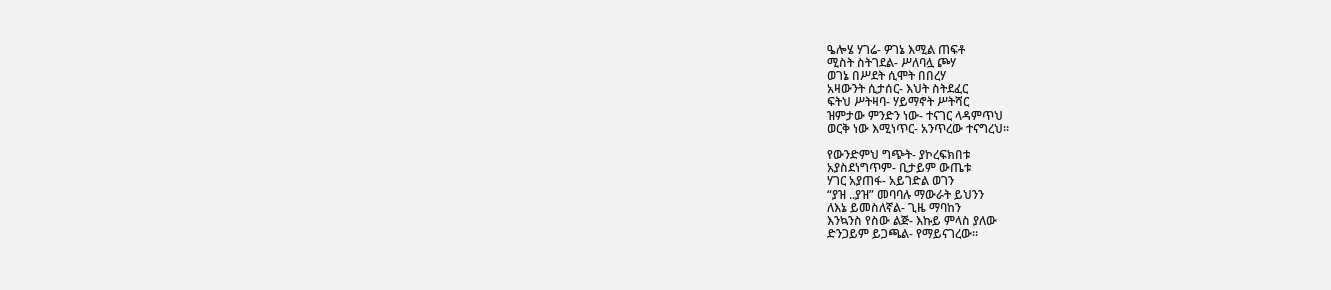ዔሎሄ ሃገሬ- ዎገኔ እሚል ጠፍቶ
ሚስት ስትገደል- ሥለባሏ ጮሃ
ወገኔ በሥደት ሲሞት በበረሃ
አዛውንት ሲታሰር- እህት ስትደፈር
ፍትህ ሥትዛባ- ሃይማኖት ሥትሻር
ዝምታው ምንድን ነው- ተናገር ላዳምጥህ
ወርቅ ነው እሚነጥር- አንጥረው ተናግረህ።

የውንድምህ ግጭት- ያኮረፍክበቱ
አያስደነግጥም- ቢታይም ውጤቱ
ሃገር አያጠፋ- አይገድል ወገን
“ያዝ ..ያዝ” መባባሉ ማውራት ይህንን
ለእኔ ይመስለኛል- ጊዜ ማባከን
እንኳንስ የስው ልጅ- እኩይ ምላስ ያለው
ድንጋይም ይጋጫል- የማይናገረው።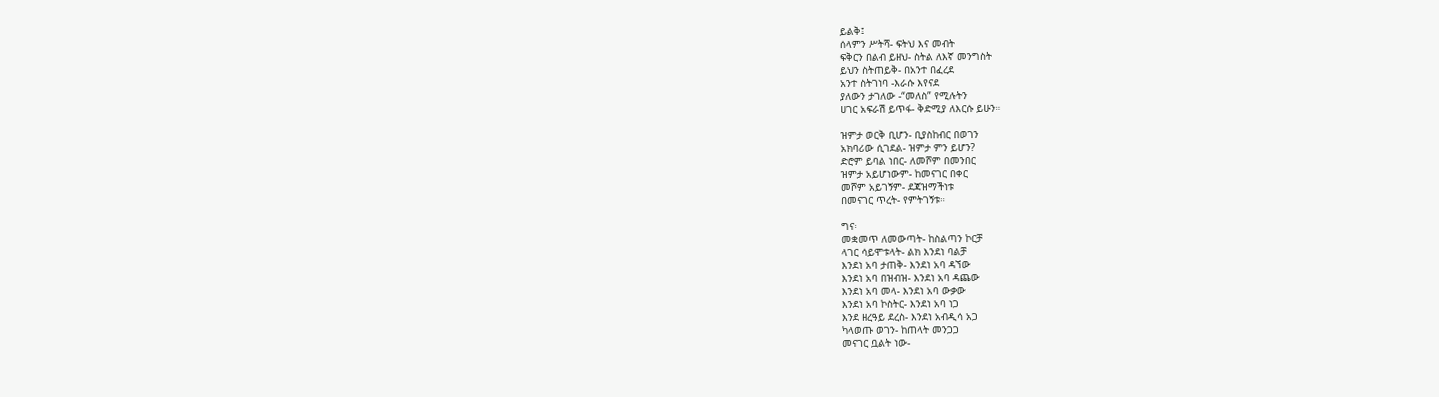ይልቅ፤
ሰላምን ሥትሻ- ፍትህ እና መብት
ፍቅርን በልብ ይዘህ- ስትል ለእኛ መንግስት
ይህን ስትጠይቅ- በአንተ በፈረደ
አንተ ስትገነባ -እራሱ እየናደ
ያለውን ታገለው -“መለስ” የሚሉትን
ሀገር አፍራሽ ይጥፋ- ቅድሚያ ለእርሱ ይሁን።

ዝምታ ወርቅ ቢሆን- ቢያስከብር በወገን
አክባሪው ሲገደል- ዝምታ ምን ይሆን?
ድሮም ይባል ነበር- ለመሾም በመንበር
ዝምታ አይሆነውም- ከመናገር በቀር
መሾም አይገኝም- ደጃዝማችነቱ
በመናገር ጥረት- የምትገኝቱ።

ግና፡
መቋመጥ ለመውጣት- ከስልጣን ኮርቻ
ላገር ሳይሞቱላት- ልክ እንደነ ባልቻ
እንደነ አባ ታጠቅ- እንደነ አባ ዳኘው
እንደነ አባ በዝብዝ- እንደነ አባ ዳጨው
እንደነ አባ መላ- እንደነ አባ ውቃው
እንደነ አባ ኮስትር- እንደነ አባ ነጋ
እንደ ዘረዓይ ደረስ- እንደነ አብዲሳ አጋ
ካላወጡ ወገን- ከጠላት መንጋጋ
መናገር ቧልት ነው-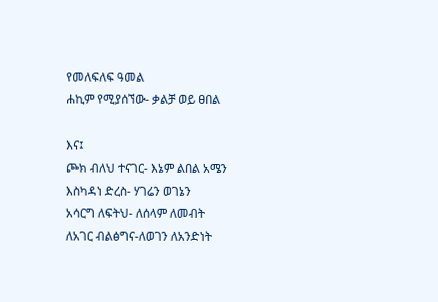የመለፍለፍ ዓመል
ሐኪም የሚያሰኘው- ቃልቻ ወይ ፀበል

እና፤
ጮክ ብለህ ተናገር- እኔም ልበል አሜን
እስካዳነ ድረስ- ሃገሬን ወገኔን
አሳርግ ለፍትህ- ለሰላም ለመብት
ለአገር ብልፅግና-ለወገን ለአንድነት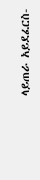ላይጠራ አይደፈርስ-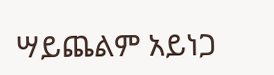ሣይጨልም አይነጋ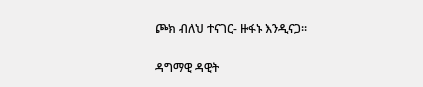ጮክ ብለህ ተናገር- ዙፋኑ እንዲናጋ።


ዳግማዊ ዳዊት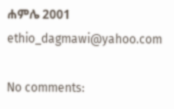ሐምሌ 2001
ethio_dagmawi@yahoo.com

No comments: